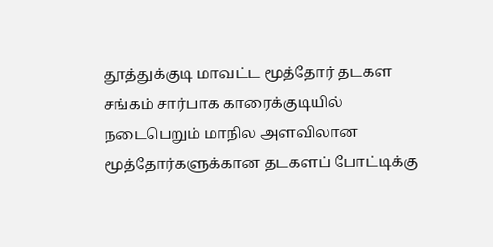தூத்துக்குடி மாவட்ட மூத்தோர் தடகள சங்கம் சார்பாக காரைக்குடியில் நடைபெறும் மாநில அளவிலான மூத்தோர்களுக்கான தடகளப் போட்டிக்கு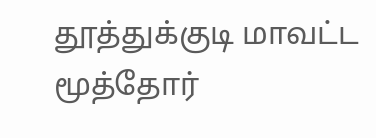தூத்துக்குடி மாவட்ட மூத்தோர்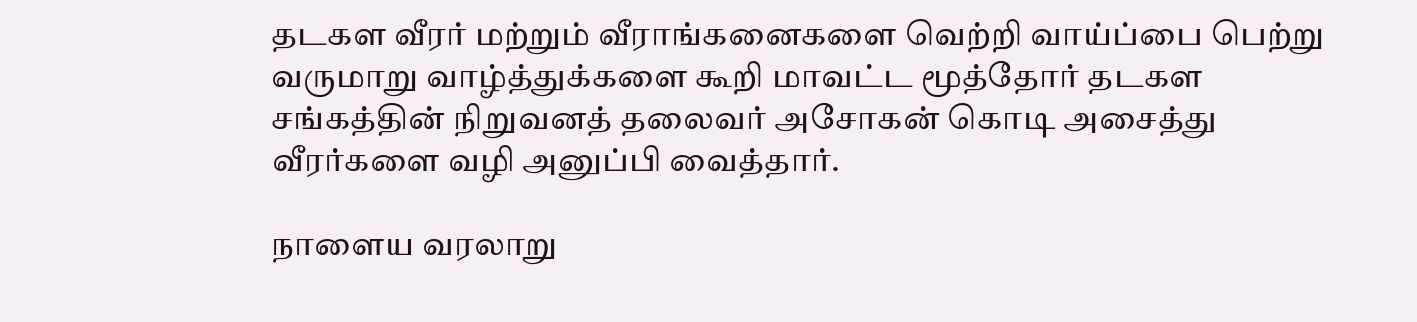தடகள வீரர் மற்றும் வீராங்கனைகளை வெற்றி வாய்ப்பை பெற்று வருமாறு வாழ்த்துக்களை கூறி மாவட்ட மூத்தோர் தடகள சங்கத்தின் நிறுவனத் தலைவர் அசோகன் கொடி அசைத்து வீரர்களை வழி அனுப்பி வைத்தார்.

நாளைய வரலாறு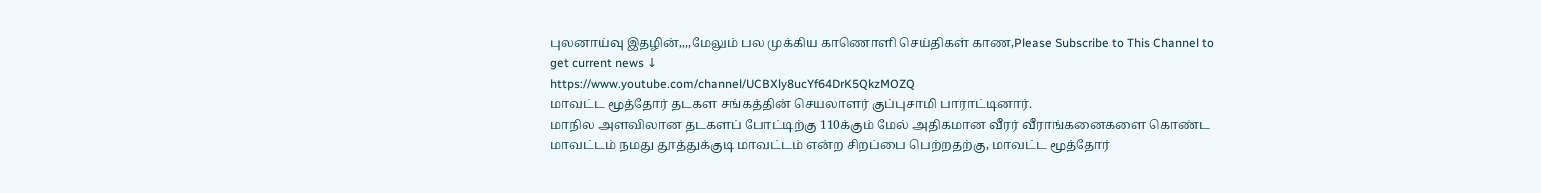புலனாய்வு இதழின்,,,,மேலும் பல முக்கிய காணொளி செய்திகள் காண,Please Subscribe to This Channel to get current news ↓
https://www.youtube.com/channel/UCBXly8ucYf64DrK5QkzMOZQ
மாவட்ட மூத்தோர் தடகள சங்கத்தின் செயலாளர் குப்புசாமி பாராட்டினார்.
மாநில அளவிலான தடகளப் போட்டிற்கு 110க்கும் மேல் அதிகமான வீரர் வீராங்கனைகளை கொண்ட மாவட்டம் நமது தூத்துக்குடி மாவட்டம் என்ற சிறப்பை பெற்றதற்கு, மாவட்ட மூத்தோர்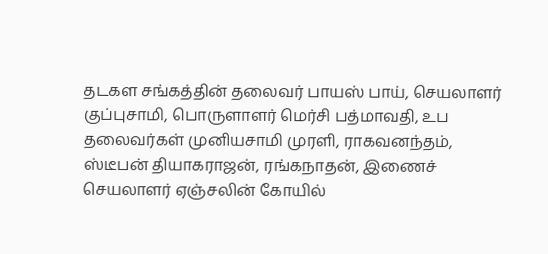தடகள சங்கத்தின் தலைவர் பாயஸ் பாய், செயலாளர் குப்புசாமி, பொருளாளர் மெர்சி பத்மாவதி, உப தலைவர்கள் முனியசாமி முரளி, ராகவனந்தம், ஸ்டீபன் தியாகராஜன், ரங்கநாதன், இணைச் செயலாளர் ஏஞ்சலின் கோயில்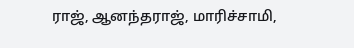ராஜ், ஆனந்தராஜ், மாரிச்சாமி,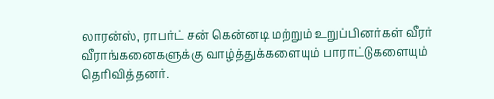லாரன்ஸ், ராபர்ட் சன் கென்னடி மற்றும் உறுப்பினர்கள் வீரர் வீராங்கனைகளுக்கு வாழ்த்துக்களையும் பாராட்டுகளையும் தெரிவித்தனர்.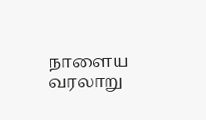நாளைய வரலாறு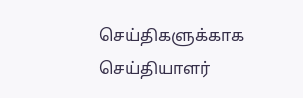செய்திகளுக்காக
செய்தியாளர்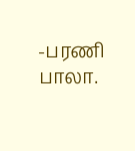-பரணி பாலா.